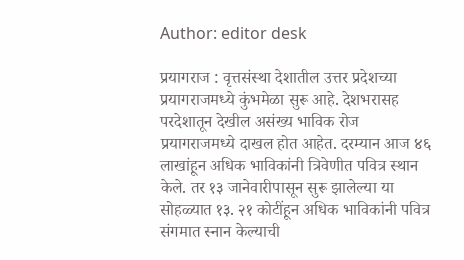Author: editor desk

प्रयागराज : वृत्तसंस्था देशातील उत्तर प्रदेशच्या प्रयागराजमध्ये कुंभमेळा सुरू आहे. देशभरासह परदेशातून देखील असंख्य भाविक रोज प्रयागराजमध्ये दाखल होत आहेत. दरम्यान आज ४६ लाखांहून अधिक भाविकांनी त्रिवेणीत पवित्र स्थान केले. तर १३ जानेवारीपासून सुरू झालेल्या या सोहळ्यात १३. २१ कोटींहून अधिक भाविकांनी पवित्र संगमात स्‍नान केल्‍याची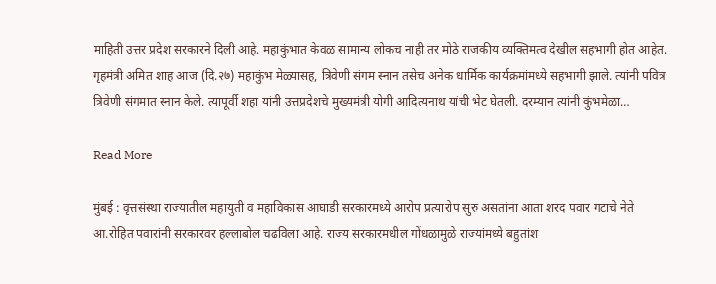माहिती उत्तर प्रदेश सरकारने दिली आहे. महाकुंभात केवळ सामान्य लोकच नाही तर मोठे राजकीय व्यक्तिमत्व देखील सहभागी होत आहेत. गृहमंत्री अमित शाह आज (दि.२७) महाकुंभ मेळ्यासह, त्रिवेणी संगम स्नान तसेच अनेक धार्मिक कार्यक्रमांमध्ये सहभागी झाले. त्यांनी पवित्र त्रिवेणी संगमात स्नान केले. त्यापूर्वी शहा यांनी उत्तप्रदेशचे मुख्यमंत्री योगी आदित्यनाथ यांची भेट घेतली. दरम्यान त्यांनी कुंभमेळा…

Read More

मुंबई : वृत्तसंस्था राज्यातील महायुती व महाविकास आघाडी सरकारमध्ये आरोप प्रत्यारोप सुरु असतांना आता शरद पवार गटाचे नेते आ.रोहित पवारांनी सरकारवर हल्लाबोल चढविला आहे. राज्य सरकारमधील गोंधळामुळे राज्यांमध्ये बहुतांश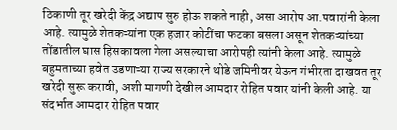ठिकाणी तूर खरेदी केंद्र अद्याप सुरु होऊ शकते नाही, असा आरोप आ.पवारांनी केला आहे. त्यामुळे शेतकऱ्यांना एक हजार कोटींचा फटका बसला असून शेतकऱ्यांच्या तोंडातील घास हिसकावला गेला असल्याचा आरोपही त्यांनी केला आहे. त्यामुळे बहुमताच्या हवेत उडणाऱ्या राज्य सरकारने थोडे जमिनीवर येऊन गंभीरता दाखवत तूर खरेदी सुरू करावी, अशी मागणी देखील आमदार रोहित पवार यांनी केली आहे. या संदर्भात आमदार रोहित पवार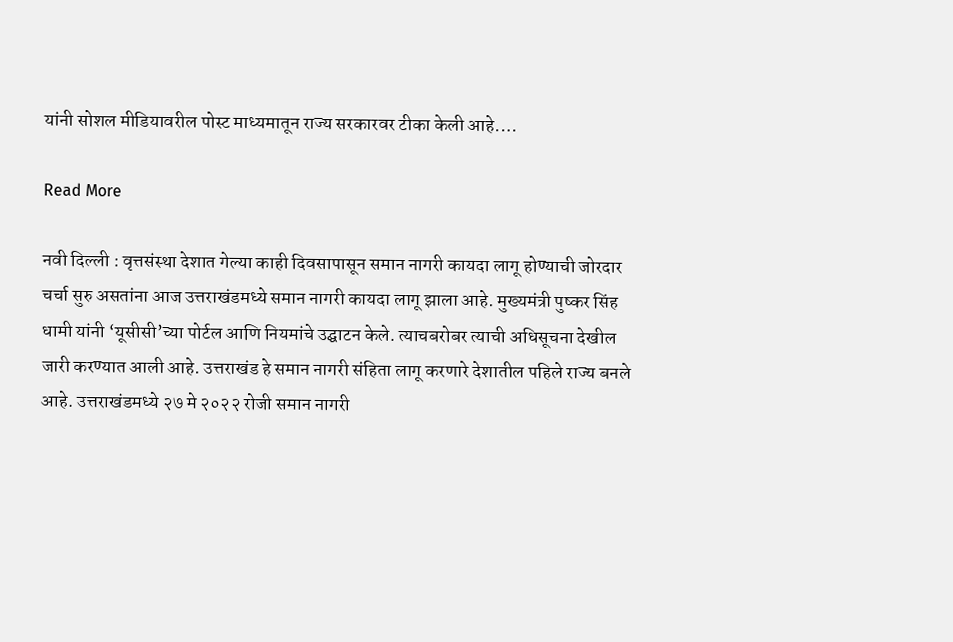यांनी सोशल मीडियावरील पोस्ट माध्यमातून राज्य सरकारवर टीका केली आहे.…

Read More

नवी दिल्ली : वृत्तसंस्था देशात गेल्या काही दिवसापासून समान नागरी कायदा लागू होण्याची जोरदार चर्चा सुरु असतांना आज उत्तराखंडमध्‍ये समान नागरी कायदा लागू झाला आहे. मुख्यमंत्री पुष्कर सिंह धामी यांनी ‘यूसीसी’च्या पोर्टल आणि नियमांचे उद्घाटन केले. त्याचबरोबर त्याची अधिसूचना देखील जारी करण्यात आली आहे. उत्तराखंड हे समान नागरी संहिता लागू करणारे देशातील पहिले राज्य बनले आहे. उत्तराखंडमध्‍ये २७ मे २०२२ रोजी समान नागरी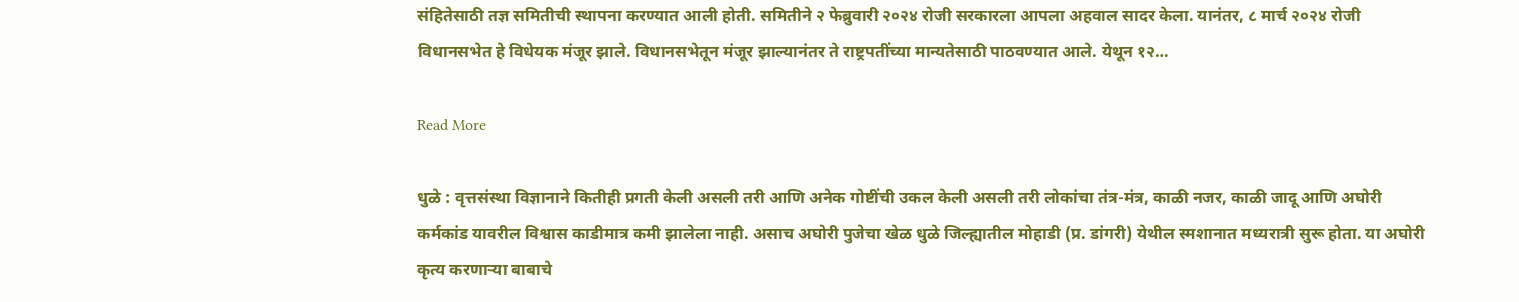संहितेसाठी तज्ञ समितीची स्थापना करण्यात आली होती. समितीने २ फेब्रुवारी २०२४ रोजी सरकारला आपला अहवाल सादर केला. यानंतर, ८ मार्च २०२४ रोजी विधानसभेत हे विधेयक मंजूर झाले. विधानसभेतून मंजूर झाल्यानंतर ते राष्ट्रपतींच्या मान्यतेसाठी पाठवण्यात आले. येथून १२…

Read More

धुळे : वृत्तसंस्था विज्ञानाने कितीही प्रगती केली असली तरी आणि अनेक गोष्टींची उकल केली असली तरी लोकांचा तंत्र-मंत्र, काळी नजर, काळी जादू आणि अघोरी कर्मकांड यावरील विश्वास काडीमात्र कमी झालेला नाही. असाच अघोरी पुजेचा खेळ धुळे जिल्ह्यातील मोहाडी (प्र. डांगरी) येथील स्मशानात मध्यरात्री सुरू होता. या अघोरी कृत्य करणाऱ्या बाबाचे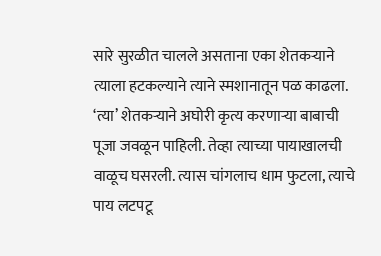सारे सुरळीत चालले असताना एका शेतकऱ्याने त्याला हटकल्याने त्याने स्मशानातून पळ काढला. ‘त्या’ शेतकऱ्याने अघोरी कृत्य करणाऱ्या बाबाची पूजा जवळून पाहिली. तेव्हा त्याच्या पायाखालची वाळूच घसरली. त्यास चांगलाच धाम फुटला, त्याचे पाय लटपटू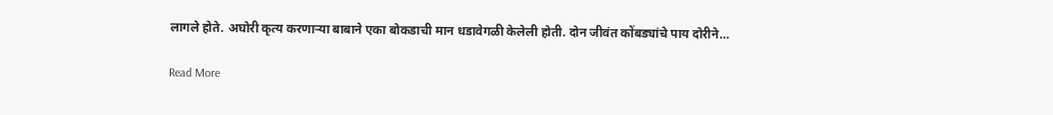लागले होते. अघोरी कृत्य करणाऱ्या बाबाने एका बोकडाची मान धडावेगळी केलेली होती. दोन जीवंत कोंबड्यांचे पाय दोरीने…

Read More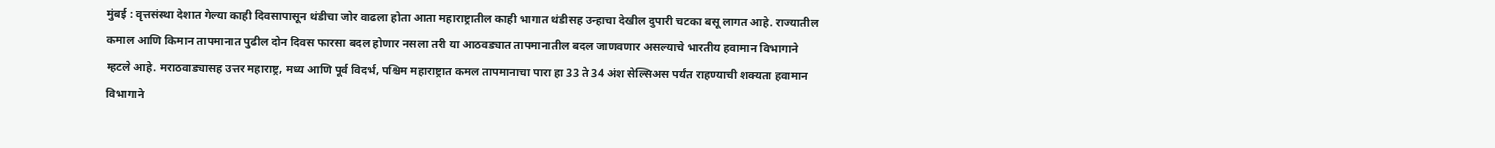मुंबई : वृत्तसंस्था देशात गेल्या काही दिवसापासून थंडीचा जोर वाढला होता आता महाराष्ट्रातील काही भागात थंडीसह उन्हाचा देखील दुपारी चटका बसू लागत आहे. राज्यातील कमाल आणि किमान तापमानात पुढील दोन दिवस फारसा बदल होणार नसला तरी या आठवड्यात तापमानातील बदल जाणवणार असल्याचे भारतीय हवामान विभागाने म्हटले आहे. मराठवाड्यासह उत्तर महाराष्ट्र, मध्य आणि पूर्व विदर्भ, पश्चिम महाराष्ट्रात कमल तापमानाचा पारा हा 33 ते 34 अंश सेल्सिअस पर्यंत राहण्याची शक्यता हवामान विभागाने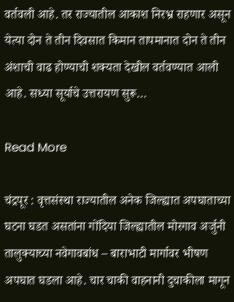वर्तवली आहे. तर राज्यातील आकाश निरभ्र राहणार असून येत्या दोन ते तीन दिवसात किमान तापमानात दोन ते तीन अंशाची वाढ होण्याची शक्यता देखील वर्तवण्यात आली आहे. सध्या सूर्याचे उत्तरायण सुरू…

Read More

चंद्रपूर : वृत्तसंस्था राज्यातील अनेक जिल्ह्यात अपघाताच्या घटना घडत असतांना गोंदिया जिल्ह्यातील मोरगाव अर्जुनी तालुक्याच्या नवेगावबांध – बाराभाटी मार्गावर भीषण अपघात घडला आहे. चार चाकी वाहनानी दुचाकीला मागून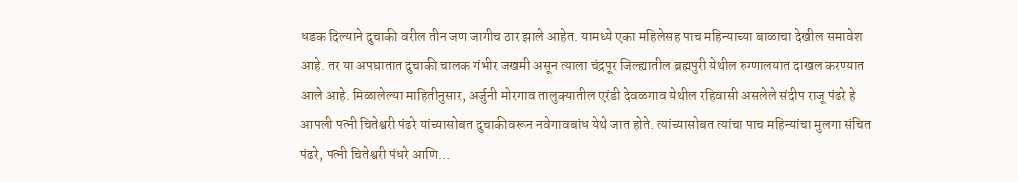धडक दिल्याने दुचाकी वरील तीन जण जागीच ठार झाले आहेत. यामध्ये एका महिलेसह पाच महिन्याच्या बाळाचा देखील समावेश आहे. तर या अपघातात दुचाकी चालक गंभीर जखमी असून त्याला चंद्रपूर जिल्ह्यातील ब्रह्मपुरी येथील रुग्णालयात दाखल करण्यात आले आहे. मिळालेल्या माहितीनुसार, अर्जुनी मोरगाव तालुक्यातील एरंडी देवळगाव येथील रहिवासी असलेले संदीप राजू पंढरे हे आपली पत्नी चितेश्वरी पंढरे यांच्यासोबत दुचाकीवरून नवेगावबांध येथे जात होते. त्यांच्यासोबत त्यांचा पाच महिन्यांचा मुलगा संचित पंढरे, पत्नी चितेश्वरी पंधरे आणि…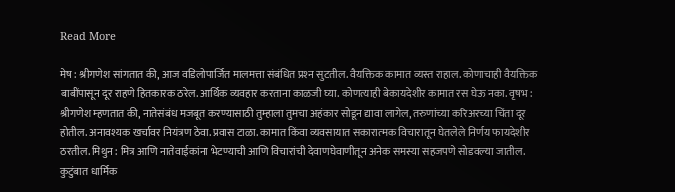Read More

मेष : श्रीगणेश सांगतात की, आज वडिलोपार्जित मालमत्ता संबंधित प्रश्‍न सुटतील. वैयक्तिक कामात व्यस्त राहाल. कोणाचाही वैयक्तिक बाबींपासून दूर राहणे हितकारक ठरेल. आर्थिक व्यवहार करताना काळजी घ्या. कोणत्याही बेकायदेशीर कामात रस घेऊ नका. वृषभ : श्रीगणेश म्‍हणतात की, नातेसंबंध मजबूत करण्यासाठी तुम्हाला तुमचा अहंकार सोडून द्यावा लागेल, तरुणांच्या करिअरच्या चिंता दूर होतील. अनावश्यक खर्चावर नियंत्रण ठेवा. प्रवास टाळा. कामात किंवा व्यवसायात सकारात्‍मक विचारातून घेतलेले निर्णय फायदेशीर ठरतील. मिथुन : मित्र आणि नातेवाईकांना भेटण्याची आणि विचारांची देवाणघेवाणीतून अनेक समस्या सहजपणे सोडवल्या जातील. कुटुंबात धार्मिक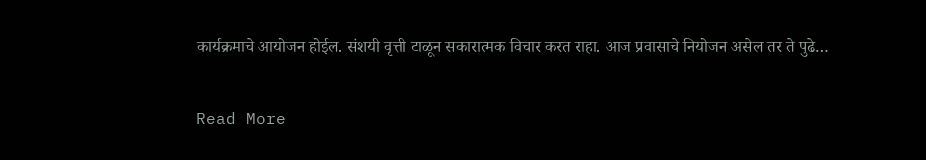कार्यक्रमाचे आयोजन होईल. संशयी वृत्ती टाळून सकारात्मक विचार करत राहा. आज प्रवासाचे नियोजन असेल तर ते पुढे…

Read More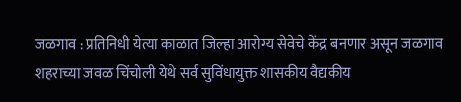जळगाव : प्रतिनिधी येत्या काळात जिल्हा आरोग्य सेवेचे केंद्र बनणार असून जळगाव शहराच्या जवळ चिंचोली येथे सर्व सुविंधायुक्त शासकीय वैद्यकीय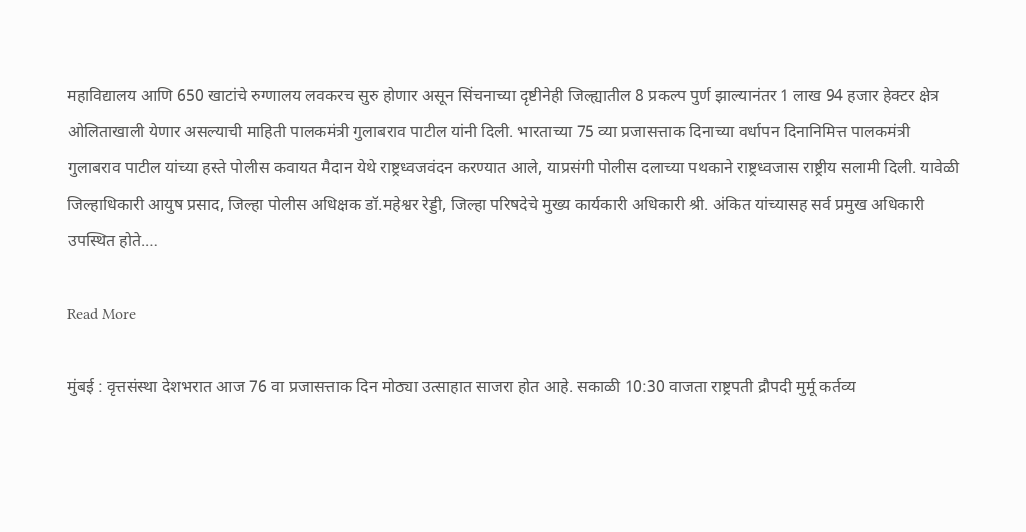महाविद्यालय आणि 650 खाटांचे रुग्णालय लवकरच सुरु होणार असून सिंचनाच्या दृष्टीनेही जिल्ह्यातील 8 प्रकल्प पुर्ण झाल्यानंतर 1 लाख 94 हजार हेक्टर क्षेत्र ओलिताखाली येणार असल्याची माहिती पालकमंत्री गुलाबराव पाटील यांनी दिली. भारताच्या 75 व्या प्रजासत्ताक दिनाच्या वर्धापन दिनानिमित्त पालकमंत्री गुलाबराव पाटील यांच्या हस्ते पोलीस कवायत मैदान येथे राष्ट्रध्वजवंदन करण्यात आले, याप्रसंगी पोलीस दलाच्या पथकाने राष्ट्रध्वजास राष्ट्रीय सलामी दिली. यावेळी जिल्हाधिकारी आयुष प्रसाद, जिल्हा पोलीस अधिक्षक डॉ.महेश्वर रेड्डी, जिल्हा परिषदेचे मुख्य कार्यकारी अधिकारी श्री. अंकित यांच्यासह सर्व प्रमुख अधिकारी उपस्थित होते.…

Read More

मुंबई : वृत्तसंस्था देशभरात आज 76 वा प्रजासत्ताक दिन मोठ्या उत्साहात साजरा होत आहे. सकाळी 10:30 वाजता राष्ट्रपती द्रौपदी मुर्मू कर्तव्य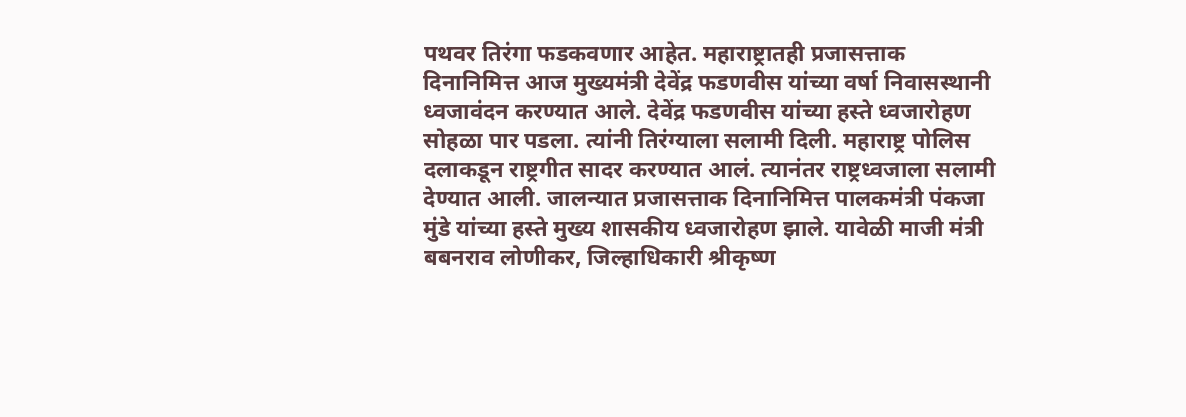पथवर तिरंगा फडकवणार आहेत. महाराष्ट्रातही प्रजासत्ताक दिनानिमित्त आज मुख्यमंत्री देवेंद्र फडणवीस यांच्या वर्षा निवासस्थानी ध्वजावंदन करण्यात आले. देवेंद्र फडणवीस यांच्या हस्ते ध्वजारोहण सोहळा पार पडला. त्यांनी तिरंग्याला सलामी दिली. महाराष्ट्र पोलिस दलाकडून राष्ट्रगीत सादर करण्यात आलं. त्यानंतर राष्ट्रध्वजाला सलामी देण्यात आली. जालन्यात प्रजासत्ताक दिनानिमित्त पालकमंत्री पंकजा मुंडे यांच्या हस्ते मुख्य शासकीय ध्वजारोहण झाले. यावेळी माजी मंत्री बबनराव लोणीकर, जिल्हाधिकारी श्रीकृष्ण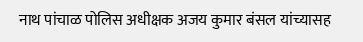नाथ पांचाळ पोलिस अधीक्षक अजय कुमार बंसल यांच्यासह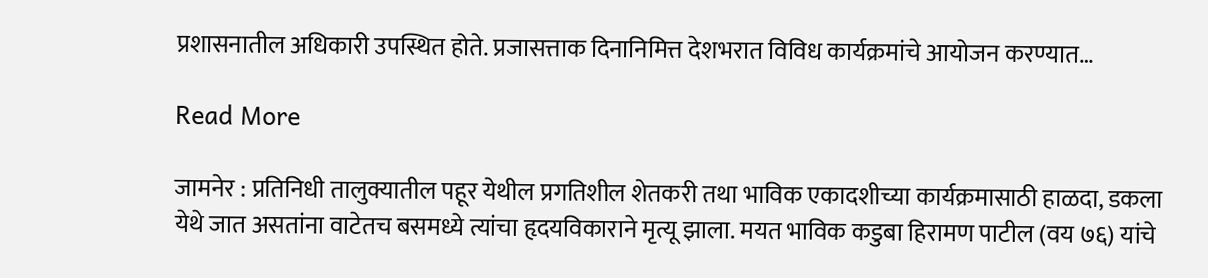प्रशासनातील अधिकारी उपस्थित होते. प्रजासत्ताक दिनानिमित्त देशभरात विविध कार्यक्रमांचे आयोजन करण्यात…

Read More

जामनेर : प्रतिनिधी तालुक्यातील पहूर येथील प्रगतिशील शेतकरी तथा भाविक एकादशीच्या कार्यक्रमासाठी हाळदा, डकला येथे जात असतांना वाटेतच बसमध्ये त्यांचा हृदयविकाराने मृत्यू झाला. मयत भाविक कडुबा हिरामण पाटील (वय ७६) यांचे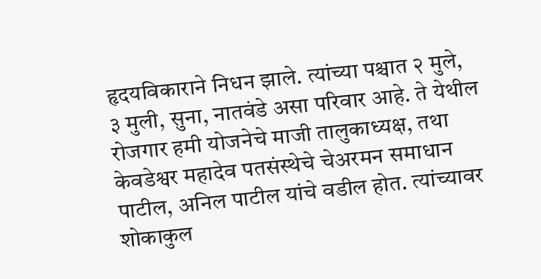हृदयविकाराने निधन झाले. त्यांच्या पश्चात २ मुले, ३ मुली, सुना, नातवंडे असा परिवार आहे. ते येथील रोजगार हमी योजनेचे माजी तालुकाध्यक्ष, तथा केवडेश्वर महादेव पतसंस्थेचे चेअरमन समाधान पाटील, अनिल पाटील यांचे वडील होत. त्यांच्यावर शोकाकुल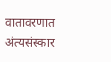वातावरणात अंत्यसंस्कार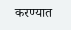करण्यात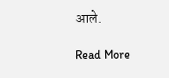आले.

Read More